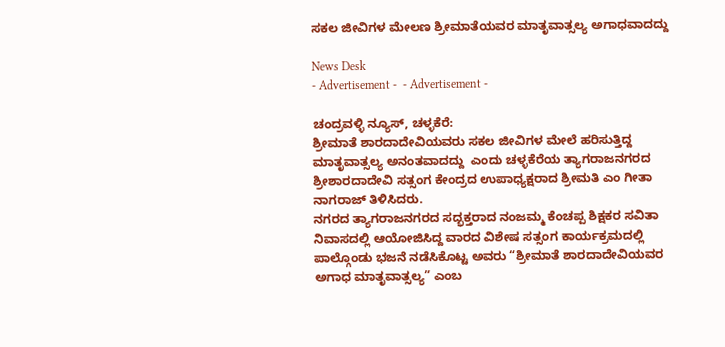ಸಕಲ ಜೀವಿಗಳ ಮೇಲಣ ಶ್ರೀಮಾತೆಯವರ ಮಾತೃವಾತ್ಸಲ್ಯ ಅಗಾಧವಾದದ್ದು

News Desk
- Advertisement -  - Advertisement -

ಚಂದ್ರವಳ್ಳಿ ನ್ಯೂಸ್, ಚಳ್ಳಕೆರೆ:
ಶ್ರೀಮಾತೆ ಶಾರದಾದೇವಿಯವರು ಸಕಲ ಜೀವಿಗಳ ಮೇಲೆ ಹರಿಸುತ್ತಿದ್ದ ಮಾತೃವಾತ್ಸಲ್ಯ ಅನಂತವಾದದ್ದು  ಎಂದು ಚಳ್ಳಕೆರೆಯ ತ್ಯಾಗರಾಜನಗರದ ಶ್ರೀಶಾರದಾದೇವಿ ಸತ್ಸಂಗ ಕೇಂದ್ರದ ಉಪಾಧ್ಯಕ್ಷರಾದ ಶ್ರೀಮತಿ ಎಂ ಗೀತಾ ನಾಗರಾಜ್ ತಿಳಿಸಿದರು‌.
ನಗರದ ತ್ಯಾಗರಾಜನಗರದ ಸದ್ಭಕ್ತರಾದ ನಂಜಮ್ಮ ಕೆಂಚಪ್ಪ ಶಿಕ್ಷಕರ ಸವಿತಾ ನಿವಾಸದಲ್ಲಿ ಆಯೋಜಿಸಿದ್ದ ವಾರದ ವಿಶೇಷ ಸತ್ಸಂಗ ಕಾರ್ಯಕ್ರಮದಲ್ಲಿ ಪಾಲ್ಗೊಂಡು ಭಜನೆ ನಡೆಸಿಕೊಟ್ಟ ಅವರು “ಶ್ರೀಮಾತೆ ಶಾರದಾದೇವಿಯವರ ಅಗಾಧ ಮಾತೃವಾತ್ಸಲ್ಯ” ಎಂಬ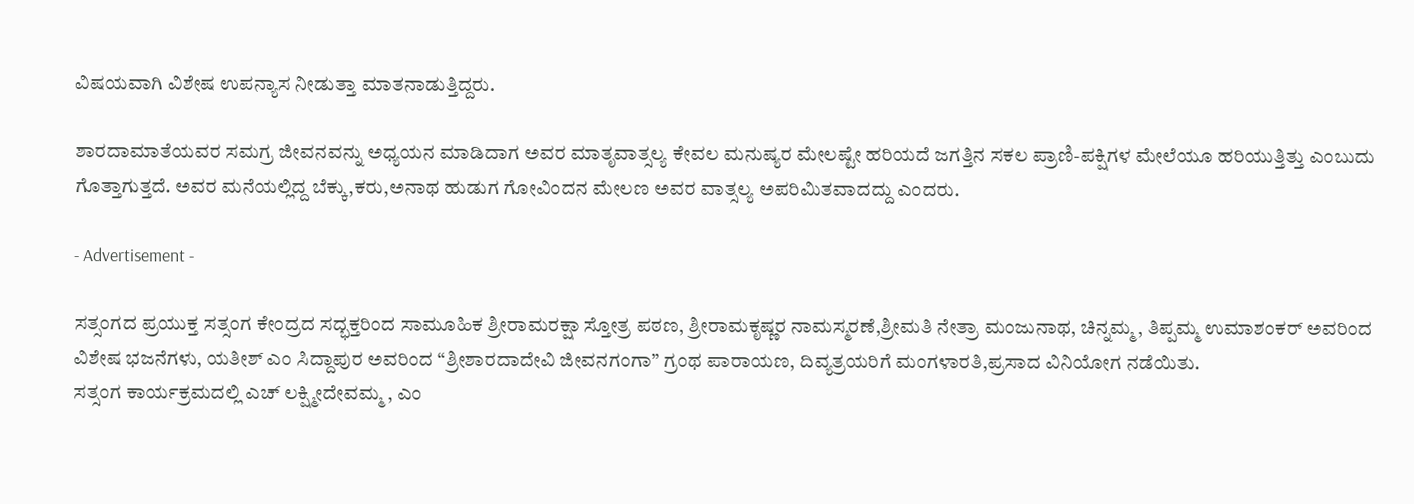ವಿಷಯವಾಗಿ ವಿಶೇಷ ಉಪನ್ಯಾಸ ನೀಡುತ್ತಾ ಮಾತನಾಡುತ್ತಿದ್ದರು‌.

ಶಾರದಾಮಾತೆಯವರ ಸಮಗ್ರ ಜೀವನವನ್ನು ಅಧ್ಯಯನ ಮಾಡಿದಾಗ ಅವರ ಮಾತೃವಾತ್ಸಲ್ಯ ಕೇವಲ ಮನುಷ್ಯರ ಮೇಲಷ್ಟೇ ಹರಿಯದೆ ಜಗತ್ತಿನ ಸಕಲ ಪ್ರಾಣಿ-ಪಕ್ಷಿಗಳ ಮೇಲೆಯೂ ಹರಿಯುತ್ತಿತ್ತು ಎಂಬುದು ಗೊತ್ತಾಗುತ್ತದೆ. ಅವರ ಮನೆಯಲ್ಲಿದ್ದ ಬೆಕ್ಕು,ಕರು,ಅನಾಥ ಹುಡುಗ ಗೋವಿಂದನ ಮೇಲಣ ಅವರ ವಾತ್ಸಲ್ಯ ಅಪರಿಮಿತವಾದದ್ದು ಎಂದರು.

- Advertisement -

ಸತ್ಸಂಗದ ಪ್ರಯುಕ್ತ ಸತ್ಸಂಗ ಕೇಂದ್ರದ ಸದ್ಭಕ್ತರಿಂದ ಸಾಮೂಹಿಕ ಶ್ರೀರಾಮರಕ್ಷಾ ಸ್ತೋತ್ರ ಪಠಣ, ಶ್ರೀರಾಮಕೃಷ್ಣರ ನಾಮಸ್ಮರಣೆ,ಶ್ರೀಮತಿ ನೇತ್ರಾ ಮಂಜುನಾಥ, ಚಿನ್ನಮ್ಮ, ತಿಪ್ಪಮ್ಮ ಉಮಾಶಂಕರ್ ಅವರಿಂದ ವಿಶೇಷ ಭಜನೆಗಳು, ಯತೀಶ್ ಎಂ ಸಿದ್ದಾಪುರ ಅವರಿಂದ “ಶ್ರೀಶಾರದಾದೇವಿ ಜೀವನಗಂಗಾ” ಗ್ರಂಥ ಪಾರಾಯಣ, ದಿವ್ಯತ್ರಯರಿಗೆ ಮಂಗಳಾರತಿ,ಪ್ರಸಾದ ವಿನಿಯೋಗ ನಡೆಯಿತು.
ಸತ್ಸಂಗ ಕಾರ್ಯಕ್ರಮದಲ್ಲಿ ಎಚ್ ಲಕ್ಷ್ಮೀದೇವಮ್ಮ , ಎಂ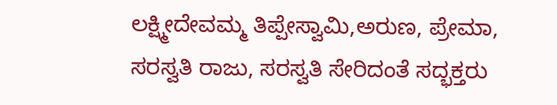ಲಕ್ಷ್ಮೀದೇವಮ್ಮ ತಿಪ್ಪೇಸ್ವಾಮಿ,ಅರುಣ, ಪ್ರೇಮಾ, ಸರಸ್ವತಿ ರಾಜು, ಸರಸ್ವತಿ ಸೇರಿದಂತೆ ಸದ್ಭಕ್ತರು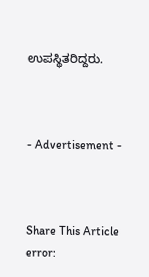ಉಪಸ್ಥಿತರಿದ್ದರು.



- Advertisement -



Share This Article
error: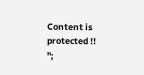Content is protected !!
";